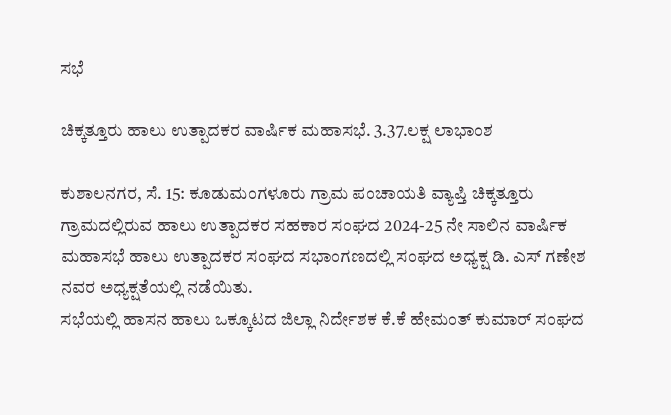ಸಭೆ

ಚಿಕ್ಕತ್ತೂರು ಹಾಲು ಉತ್ಪಾದಕರ ವಾರ್ಷಿಕ ಮಹಾಸಭೆ. 3.37.ಲಕ್ಷ ಲಾಭಾಂಶ

ಕುಶಾಲನಗರ, ಸೆ. 15: ಕೂಡುಮಂಗಳೂರು ಗ್ರಾಮ ಪಂಚಾಯತಿ ವ್ಯಾಪ್ತಿ ಚಿಕ್ಕತ್ತೂರು ಗ್ರಾಮದಲ್ಲಿರುವ ಹಾಲು ಉತ್ಪಾದಕರ ಸಹಕಾರ ಸಂಘದ 2024-25 ನೇ ಸಾಲಿನ ವಾರ್ಷಿಕ ಮಹಾಸಭೆ ಹಾಲು ಉತ್ಪಾದಕರ ಸಂಘದ ಸಭಾಂಗಣದಲ್ಲಿ ಸಂಘದ ಅಧ್ಯಕ್ಷ ಡಿ. ಎಸ್ ಗಣೇಶ ನವರ ಅಧ್ಯಕ್ಷತೆಯಲ್ಲಿ ನಡೆಯಿತು.
ಸಭೆಯಲ್ಲಿ ಹಾಸನ ಹಾಲು ಒಕ್ಕೂಟದ ಜಿಲ್ಲಾ ನಿರ್ದೇಶಕ ಕೆ.ಕೆ ಹೇಮಂತ್ ಕುಮಾರ್ ಸಂಘದ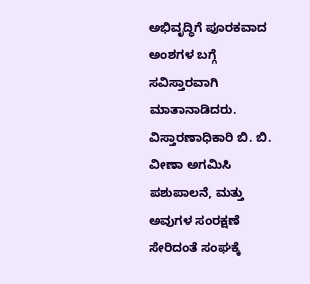ಅಭಿವೃದ್ಧಿಗೆ ಪೂರಕವಾದ ಅಂಶಗಳ ಬಗ್ಗೆ ಸವಿಸ್ತಾರವಾಗಿ ಮಾತಾನಾಡಿದರು.
ವಿಸ್ತಾರಣಾಧಿಕಾರಿ ಬಿ. ಬಿ. ವೀಣಾ ಅಗಮಿಸಿ ಪಶುಪಾಲನೆ, ಮತ್ತು ಅವುಗಳ ಸಂರಕ್ಷಣೆ ಸೇರಿದಂತೆ ಸಂಘಕ್ಕೆ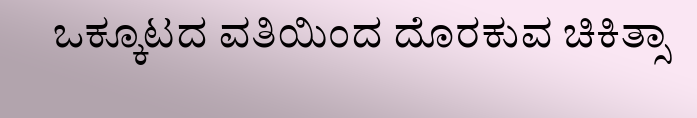ಒಕ್ಕೂಟದ ವತಿಯಿಂದ ದೊರಕುವ ಚಿಕಿತ್ಸಾ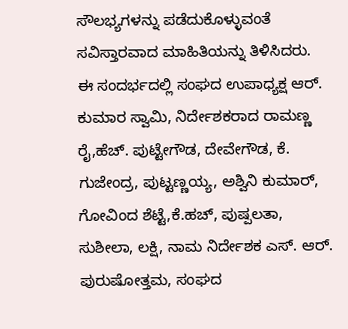ಸೌಲಭ್ಯಗಳನ್ನು ಪಡೆದುಕೊಳ್ಳುವಂತೆ ಸವಿಸ್ತಾರವಾದ ಮಾಹಿತಿಯನ್ನು ತಿಳಿಸಿದರು.
ಈ ಸಂದರ್ಭದಲ್ಲಿ ಸಂಘದ ಉಪಾಧ್ಯಕ್ಷ ಆರ್. ಕುಮಾರ ಸ್ವಾಮಿ, ನಿರ್ದೇಶಕರಾದ ರಾಮಣ್ಣ ರೈ,ಹೆಚ್. ಪುಟ್ಟೇಗೌಡ, ದೇವೇಗೌಡ, ಕೆ. ಗುಜೇಂದ್ರ, ಪುಟ್ಟಣ್ಣಯ್ಯ, ಅಶ್ವಿನಿ ಕುಮಾರ್, ಗೋವಿಂದ ಶೆಟ್ಟೆ,ಕೆ.ಹಚ್, ಪುಷ್ಪಲತಾ, ಸುಶೀಲಾ, ಲಕ್ಷಿ, ನಾಮ ನಿರ್ದೇಶಕ ಎಸ್. ಆರ್. ಪುರುಷೋತ್ತಮ, ಸಂಘದ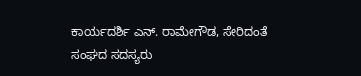ಕಾರ್ಯದರ್ಶಿ ಎನ್. ರಾಮೇಗೌಡ, ಸೇರಿದಂತೆ ಸಂಘದ ಸದಸ್ಯರು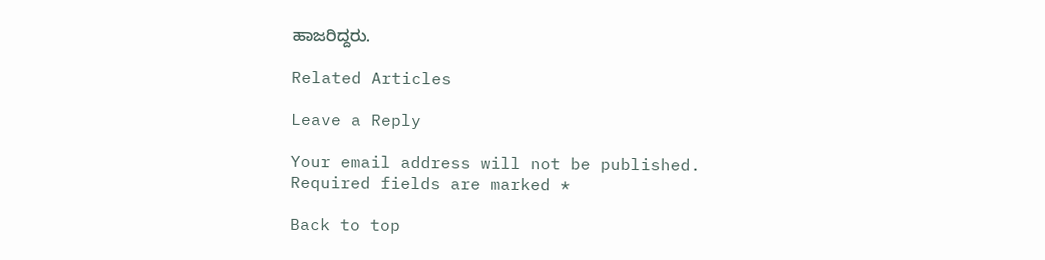ಹಾಜರಿದ್ದರು.

Related Articles

Leave a Reply

Your email address will not be published. Required fields are marked *

Back to top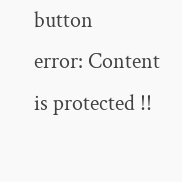button
error: Content is protected !!